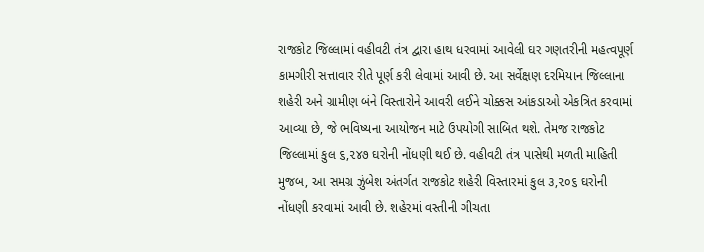રાજકોટ જિલ્લામાં વહીવટી તંત્ર દ્વારા હાથ ધરવામાં આવેલી ઘર ગણતરીની મહત્વપૂર્ણ કામગીરી સત્તાવાર રીતે પૂર્ણ કરી લેવામાં આવી છે. આ સર્વેક્ષણ દરમિયાન જિલ્લાના શહેરી અને ગ્રામીણ બંને વિસ્તારોને આવરી લઈને ચોક્કસ આંકડાઓ એકત્રિત કરવામાં આવ્યા છે, જે ભવિષ્યના આયોજન માટે ઉપયોગી સાબિત થશે. તેમજ રાજકોટ જિલ્લામાં કુલ ૬,૨૪૭ ઘરોની નોંધણી થઈ છે. વહીવટી તંત્ર પાસેથી મળતી માહિતી મુજબ, આ સમગ્ર ઝુંબેશ અંતર્ગત રાજકોટ શહેરી વિસ્તારમાં કુલ ૩,૨૦૬ ઘરોની નોંધણી કરવામાં આવી છે. શહેરમાં વસ્તીની ગીચતા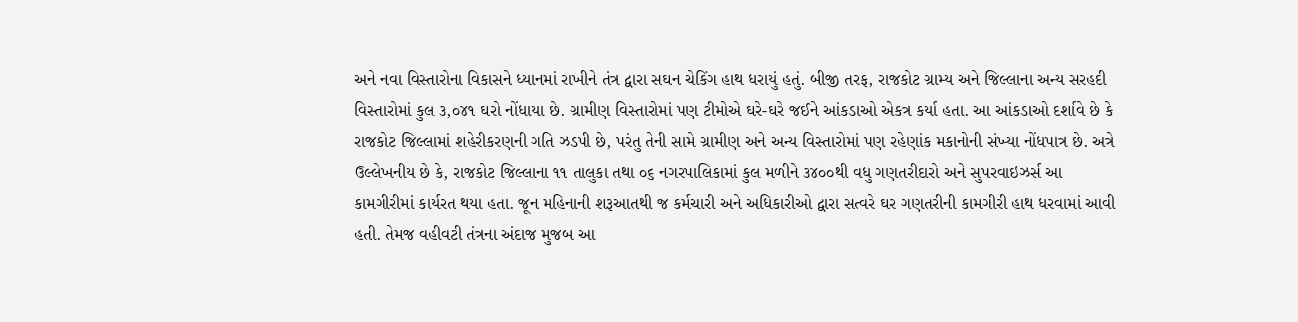અને નવા વિસ્તારોના વિકાસને ધ્યાનમાં રાખીને તંત્ર દ્વારા સઘન ચેકિંગ હાથ ધરાયું હતું. બીજી તરફ, રાજકોટ ગ્રામ્ય અને જિલ્લાના અન્ય સરહદી વિસ્તારોમાં કુલ ૩,૦૪૧ ઘરો નોંધાયા છે. ગ્રામીણ વિસ્તારોમાં પણ ટીમોએ ઘરે-ઘરે જઈને આંકડાઓ એકત્ર કર્યા હતા. આ આંકડાઓ દર્શાવે છે કે રાજકોટ જિલ્લામાં શહેરીકરણની ગતિ ઝડપી છે, પરંતુ તેની સામે ગ્રામીણ અને અન્ય વિસ્તારોમાં પણ રહેણાંક મકાનોની સંખ્યા નોંધપાત્ર છે. અત્રે ઉલ્લેખનીય છે કે, રાજકોટ જિલ્લાના ૧૧ તાલુકા તથા ૦૬ નગરપાલિકામાં કુલ મળીને ૩૪૦૦થી વધુ ગણતરીદારો અને સુપરવાઇઝર્સ આ કામગીરીમાં કાર્યરત થયા હતા. જૂન મહિનાની શરૂઆતથી જ કર્મચારી અને અધિકારીઓ દ્વારા સત્વરે ઘર ગણતરીની કામગીરી હાથ ધરવામાં આવી હતી. તેમજ વહીવટી તંત્રના અંદાજ મુજબ આ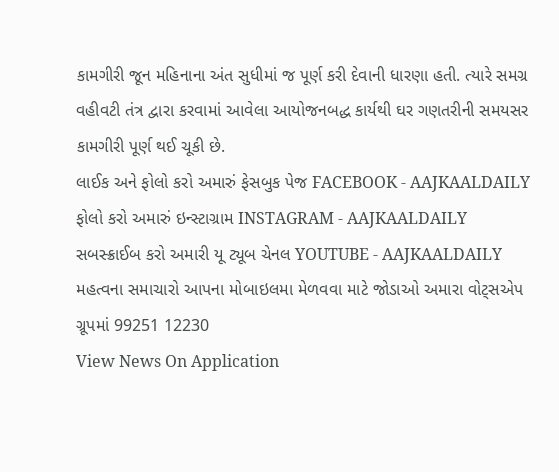કામગીરી જૂન મહિનાના અંત સુધીમાં જ પૂર્ણ કરી દેવાની ધારણા હતી. ત્યારે સમગ્ર વહીવટી તંત્ર દ્વારા કરવામાં આવેલા આયોજનબદ્ધ કાર્યથી ઘર ગણતરીની સમયસર કામગીરી પૂર્ણ થઈ ચૂકી છે.
લાઈક અને ફોલો કરો અમારું ફેસબુક પેજ FACEBOOK - AAJKAALDAILY
ફોલો કરો અમારું ઇન્સ્ટાગ્રામ INSTAGRAM - AAJKAALDAILY
સબસ્ક્રાઈબ કરો અમારી યૂ ટ્યૂબ ચેનલ YOUTUBE - AAJKAALDAILY
મહત્વના સમાચારો આપના મોબાઇલમા મેળવવા માટે જોડાઓ અમારા વોટ્સએપ ગ્રૂપમાં 99251 12230
View News On Application